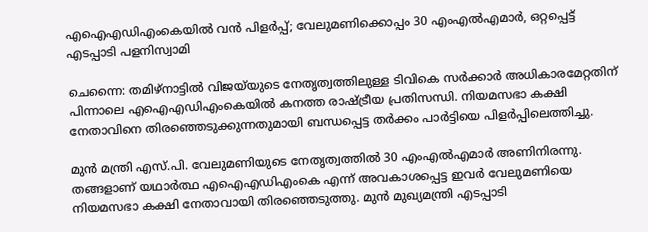എഐഎഡിഎംകെയിൽ വൻ പിളർപ്പ്; വേലുമണിക്കൊപ്പം 30 എംഎൽഎമാർ, ഒറ്റപ്പെട്ട് എടപ്പാടി പളനിസ്വാമി

ചെന്നൈ: തമിഴ്‌നാട്ടിൽ വിജയ്‌യുടെ നേതൃത്വത്തിലുള്ള ടിവികെ സർക്കാർ അധികാരമേറ്റതിന് പിന്നാലെ എഐഎഡിഎംകെയിൽ കനത്ത രാഷ്ട്രീയ പ്രതിസന്ധി. നിയമസഭാ കക്ഷി നേതാവിനെ തിരഞ്ഞെടുക്കുന്നതുമായി ബന്ധപ്പെട്ട തർക്കം പാർട്ടിയെ പിളർപ്പിലെത്തിച്ചു.

മുൻ മന്ത്രി എസ്.പി. വേലുമണിയുടെ നേതൃത്വത്തിൽ 30 എംഎൽഎമാർ അണിനിരന്നു. തങ്ങളാണ് യഥാർത്ഥ എഐഎഡിഎംകെ എന്ന് അവകാശപ്പെട്ട ഇവർ വേലുമണിയെ നിയമസഭാ കക്ഷി നേതാവായി തിരഞ്ഞെടുത്തു. മുൻ മുഖ്യമന്ത്രി എടപ്പാടി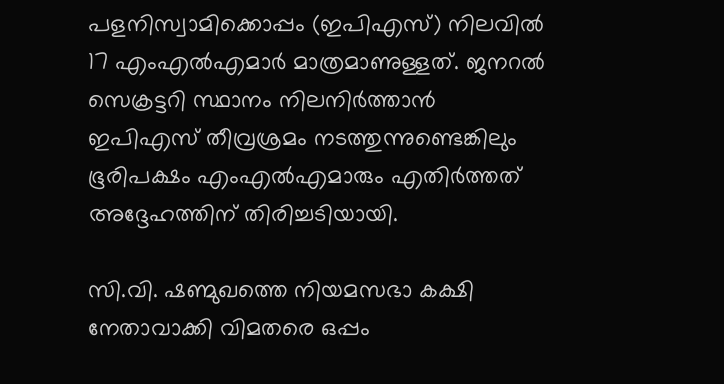പളനിസ്വാമിക്കൊപ്പം (ഇപിഎസ്) നിലവിൽ 17 എംഎൽഎമാർ മാത്രമാണുള്ളത്. ജനറൽ സെക്രട്ടറി സ്ഥാനം നിലനിർത്താൻ ഇപിഎസ് തീവ്രശ്രമം നടത്തുന്നുണ്ടെങ്കിലും ഭൂരിപക്ഷം എംഎൽഎമാരും എതിർത്തത് അദ്ദേഹത്തിന് തിരിച്ചടിയായി.

സി.വി. ഷണ്മുഖത്തെ നിയമസഭാ കക്ഷി നേതാവാക്കി വിമതരെ ഒപ്പം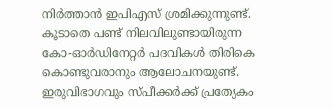നിർത്താൻ ഇപിഎസ് ശ്രമിക്കുന്നുണ്ട്. കൂടാതെ പണ്ട് നിലവിലുണ്ടായിരുന്ന കോ-ഓർഡിനേറ്റർ പദവികൾ തിരികെ കൊണ്ടുവരാനും ആലോചനയുണ്ട്. ഇരുവിഭാഗവും സ്പീക്കർക്ക് പ്രത്യേകം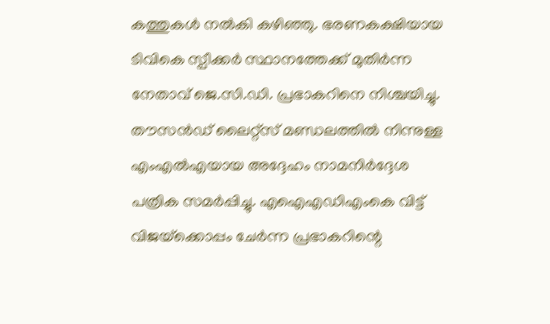കത്തുകൾ നൽകി കഴിഞ്ഞു. ഭരണകക്ഷിയായ ടിവികെ സ്പീക്കർ സ്ഥാനത്തേക്ക് മുതിർന്ന നേതാവ് ജെ.സി.ഡി. പ്രഭാകറിനെ നിശ്ചയിച്ചു. തൗസൻഡ് ലൈറ്റ്‌സ് മണ്ഡലത്തിൽ നിന്നുള്ള എംഎൽഎയായ അദ്ദേഹം നാമനിർദ്ദേശ പത്രിക സമർപ്പിച്ചു. എഐഎഡിഎംകെ വിട്ട് വിജയ്‌ക്കൊപ്പം ചേർന്ന പ്രഭാകറിന്റെ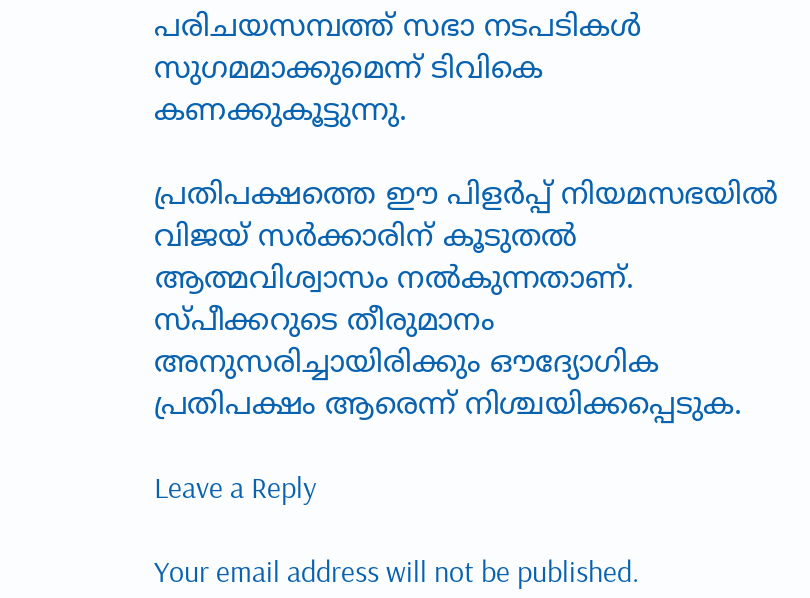പരിചയസമ്പത്ത് സഭാ നടപടികൾ സുഗമമാക്കുമെന്ന് ടിവികെ കണക്കുകൂട്ടുന്നു.

പ്രതിപക്ഷത്തെ ഈ പിളർപ്പ് നിയമസഭയിൽ വിജയ് സർക്കാരിന് കൂടുതൽ ആത്മവിശ്വാസം നൽകുന്നതാണ്. സ്പീക്കറുടെ തീരുമാനം അനുസരിച്ചായിരിക്കും ഔദ്യോഗിക പ്രതിപക്ഷം ആരെന്ന് നിശ്ചയിക്കപ്പെടുക.

Leave a Reply

Your email address will not be published.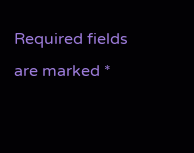Required fields are marked *